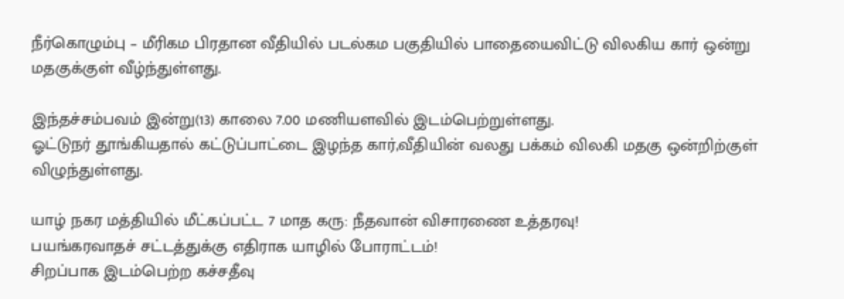நீர்கொழும்பு – மீரிகம பிரதான வீதியில் படல்கம பகுதியில் பாதையைவிட்டு விலகிய கார் ஒன்று மதகுக்குள் வீழ்ந்துள்ளது.

இந்தச்சம்பவம் இன்று(13) காலை 7.00 மணியளவில் இடம்பெற்றுள்ளது.
ஓட்டுநர் தூங்கியதால் கட்டுப்பாட்டை இழந்த கார்,வீதியின் வலது பக்கம் விலகி மதகு ஒன்றிற்குள் விழுந்துள்ளது.

யாழ் நகர மத்தியில் மீட்கப்பட்ட 7 மாத கரு: நீதவான் விசாரணை உத்தரவு!
பயங்கரவாதச் சட்டத்துக்கு எதிராக யாழில் போராட்டம்!
சிறப்பாக இடம்பெற்ற கச்சதீவு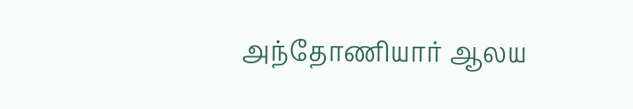அந்தோணியார் ஆலய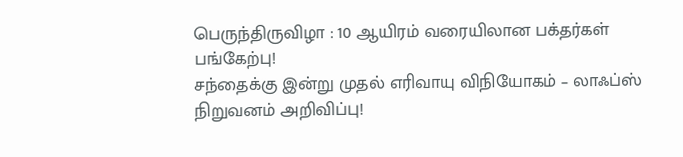பெருந்திருவிழா : 10 ஆயிரம் வரையிலான பக்தர்கள் பங்கேற்பு!
சந்தைக்கு இன்று முதல் எரிவாயு விநியோகம் – லாஃப்ஸ் நிறுவனம் அறிவிப்பு!